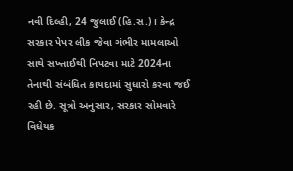નવી દિલ્હી, 24 જુલાઈ (હિ.સ.)। કેન્દ્ર સરકાર પેપર લીક જેવા ગંભીર મામલાઓ સાથે સખ્તાઈથી નિપટવા માટે 2024ના તેનાથી સંબંધિત કાયદામાં સુધારો કરવા જઈ રહી છે. સૂત્રો અનુસાર, સરકાર સોમવારે વિધેયક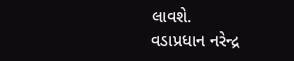લાવશે.
વડાપ્રધાન નરેન્દ્ર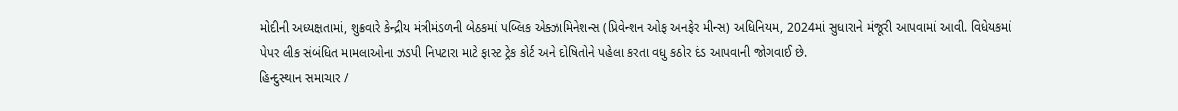મોદીની અધ્યક્ષતામાં, શુક્રવારે કેન્દ્રીય મંત્રીમંડળની બેઠકમાં પબ્લિક એક્ઝામિનેશન્સ (પ્રિવેન્શન ઓફ અનફેર મીન્સ) અધિનિયમ, 2024માં સુધારાને મંજૂરી આપવામાં આવી. વિધેયકમાં પેપર લીક સંબંધિત મામલાઓના ઝડપી નિપટારા માટે ફાસ્ટ ટ્રેક કોર્ટ અને દોષિતોને પહેલા કરતા વધુ કઠોર દંડ આપવાની જોગવાઈ છે.
હિન્દુસ્થાન સમાચાર /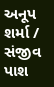અનૂપ શર્મા / સંજીવ પાશ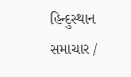હિન્દુસ્થાન સમાચાર /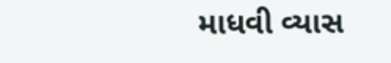માધવી વ્યાસ